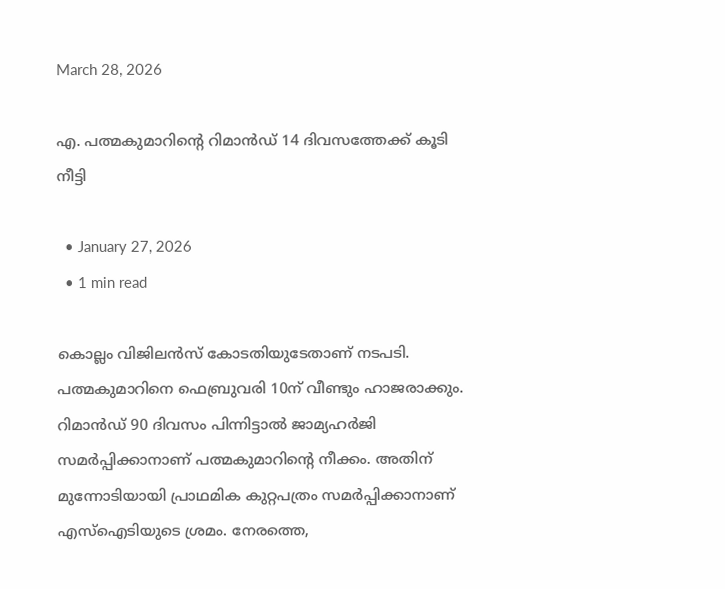March 28, 2026

എ. പത്മകുമാറിന്റെ റിമാൻഡ് 14 ദിവസത്തേക്ക് കൂടി നീട്ടി

  • January 27, 2026
  • 1 min read

കൊല്ലം വിജിലൻസ് കോടതിയുടേതാണ് നടപടി. പത്മകുമാറിനെ ഫെബ്രുവരി 10ന് വീണ്ടും ഹാജരാക്കും. റിമാൻഡ് 90 ദിവസം പിന്നിട്ടാല്‍ ജാമ്യഹർജി സമർപ്പിക്കാനാണ് പത്മകുമാറിന്റെ നീക്കം. അതിന് മുന്നോടിയായി പ്രാഥമിക കുറ്റപത്രം സമർപ്പിക്കാനാണ് എസ്‌ഐടിയുടെ ശ്രമം. നേരത്തെ,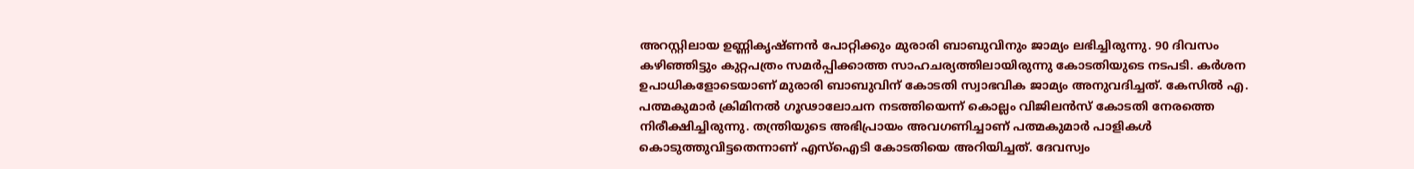അറസ്റ്റിലായ ഉണ്ണികൃഷ്ണൻ പോറ്റിക്കും മുരാരി ബാബുവിനും ജാമ്യം ലഭിച്ചിരുന്നു. 90 ദിവസം കഴിഞ്ഞിട്ടും കുറ്റപത്രം സമർപ്പിക്കാത്ത സാഹചര്യത്തിലായിരുന്നു കോടതിയുടെ നടപടി. കർശന ഉപാധികളോടെയാണ് മുരാരി ബാബുവിന് കോടതി സ്വാഭവിക ജാമ്യം അനുവദിച്ചത്. കേസില്‍ എ. പത്മകുമാർ ക്രിമിനല്‍ ഗൂഢാലോചന നടത്തിയെന്ന് കൊല്ലം വിജിലൻസ് കോടതി നേരത്തെ നിരീക്ഷിച്ചിരുന്നു. തന്ത്രിയുടെ അഭിപ്രായം അവഗണിച്ചാണ് പത്മകുമാർ പാളികള്‍ കൊടുത്തുവിട്ടതെന്നാണ് എസ്‌ഐടി കോടതിയെ അറിയിച്ചത്. ദേവസ്വം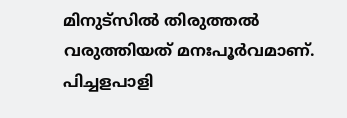മിനുട്‌സില്‍ തിരുത്തല്‍ വരുത്തിയത് മനഃപൂർവമാണ്. പിച്ചളപാളി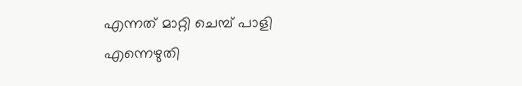എന്നത് മാറ്റി ചെമ്പ് പാളി എന്നെഴുതി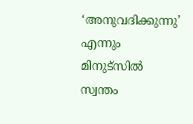‘അനുവദിക്കുന്നു’ എന്നും മിനുട്‌സില്‍ സ്വന്തം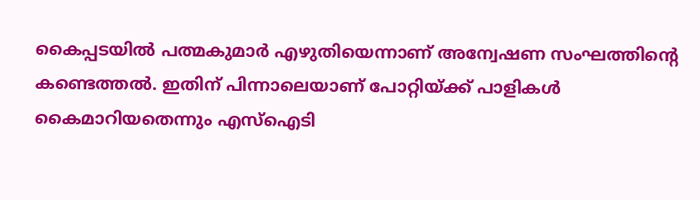കൈപ്പടയില്‍ പത്മകുമാർ എഴുതിയെന്നാണ് അന്വേഷണ സംഘത്തിൻ്റെ കണ്ടെത്തല്‍. ഇതിന് പിന്നാലെയാണ് പോറ്റിയ്ക്ക് പാളികള്‍ കൈമാറിയതെന്നും എസ്‌ഐടി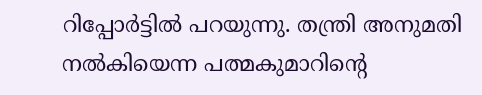റിപ്പോർട്ടില്‍ പറയുന്നു. തന്ത്രി അനുമതി നല്‍കിയെന്ന പത്മകുമാറിൻ്റെ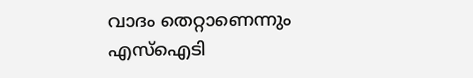വാദം തെറ്റാണെന്നും എസ്‌ഐടി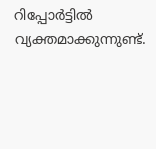റിപ്പോർട്ടില്‍ വ്യക്തമാക്കുന്നുണ്ട്.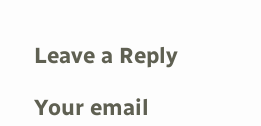Leave a Reply

Your email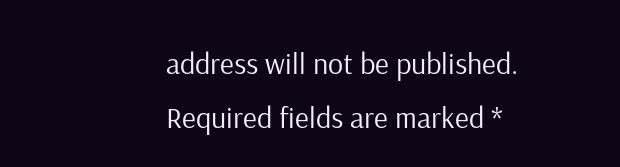address will not be published. Required fields are marked *